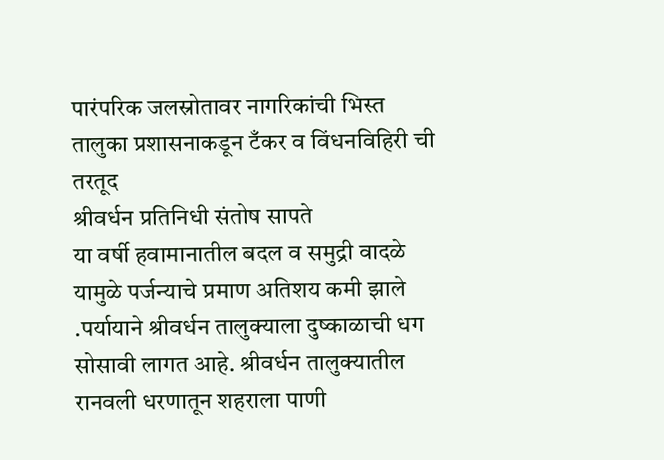पारंपरिक जलस्रोतावर नागरिकांची भिस्त
तालुका प्रशासनाकडून टँकर व विंधनविहिरी ची तरतूद
श्रीवर्धन प्रतिनिधी संतोष सापते
या वर्षी हवामानातील बदल व समुद्री वादळे यामुळे पर्जन्याचे प्रमाण अतिशय कमी झाले .पर्यायाने श्रीवर्धन तालुक्याला दुष्काळाची धग सोसावी लागत आहे. श्रीवर्धन तालुक्यातील रानवली धरणातून शहराला पाणी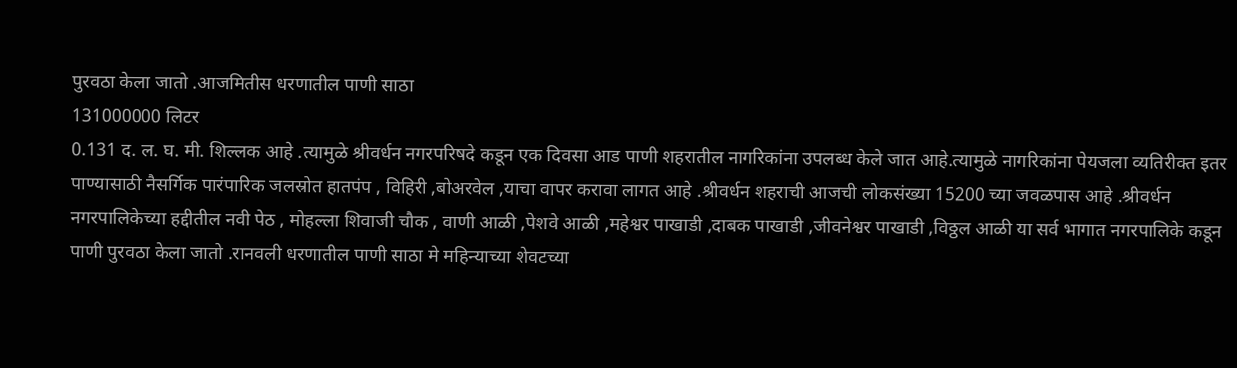पुरवठा केला जातो .आजमितीस धरणातील पाणी साठा
131000000 लिटर
0.131 द. ल. घ. मी. शिल्लक आहे .त्यामुळे श्रीवर्धन नगरपरिषदे कडून एक दिवसा आड पाणी शहरातील नागरिकांना उपलब्ध केले जात आहे.त्यामुळे नागरिकांना पेयजला व्यतिरीक्त इतर पाण्यासाठी नैसर्गिक पारंपारिक जलस्रोत हातपंप , विहिरी ,बोअरवेल ,याचा वापर करावा लागत आहे .श्रीवर्धन शहराची आजची लोकसंख्या 15200 च्या जवळपास आहे .श्रीवर्धन नगरपालिकेच्या हद्दीतील नवी पेठ , मोहल्ला शिवाजी चौक , वाणी आळी ,पेशवे आळी ,महेश्वर पाखाडी ,दाबक पाखाडी ,जीवनेश्वर पाखाडी ,विठ्ठल आळी या सर्व भागात नगरपालिके कडून पाणी पुरवठा केला जातो .रानवली धरणातील पाणी साठा मे महिन्याच्या शेवटच्या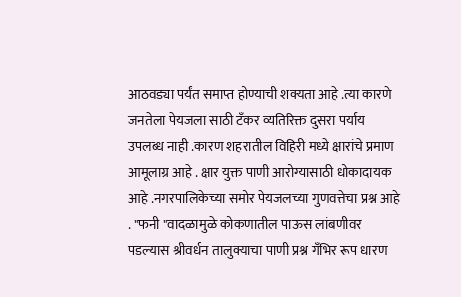आठवड्या पर्यंत समाप्त होण्याची शक्यता आहे .त्या कारणे जनतेला पेयजला साठी टँकर व्यतिरिक्त दुसरा पर्याय उपलब्ध नाही .कारण शहरातील विहिरी मध्ये क्षारांचे प्रमाण आमूलाग्र आहे . क्षार युक्त पाणी आरोग्यासाठी धोकादायक आहे .नगरपालिकेच्या समोर पेयजलच्या गुणवत्तेचा प्रश्न आहे . "फनी "वादळामुळे कोकणातील पाऊस लांबणीवर पडल्यास श्रीवर्धन तालुक्याचा पाणी प्रश्न गँभिर रूप धारण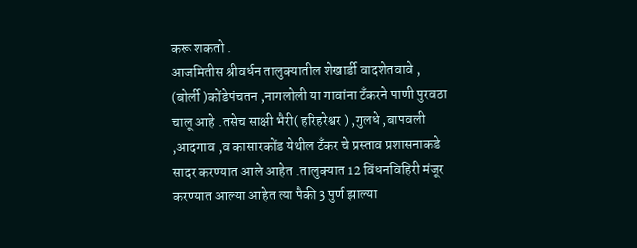करू शकतो .
आजमितीस श्रीवर्धन तालुक्यातील शेखार्डी वादशेतवावे , (बोर्ली )कोंडेपंचतन ,नागलोली या गावांना टँकरने पाणी पुरवठा चालू आहे .तसेच साक्षी भैरी( हरिहरेश्वर ) ,गुलधे ,बापवली ,आदगाव ,व कासारकोंड येथील टँकर चे प्रस्ताव प्रशासनाकडे सादर करण्यात आले आहेत .तालुक्यात 12 विंधनविहिरी मंजूर करण्यात आल्या आहेत त्या पैकी 3 पुर्ण झाल्या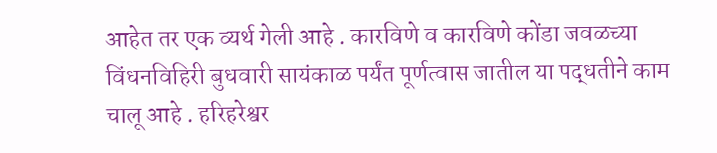आहेत तर एक व्यर्थ गेली आहे . कारविणे व कारविणे कोंडा जवळच्या विंधनविहिरी बुधवारी सायंकाळ पर्यंत पूर्णत्वास जातील या पद्धतीने काम चालू आहे . हरिहरेश्वर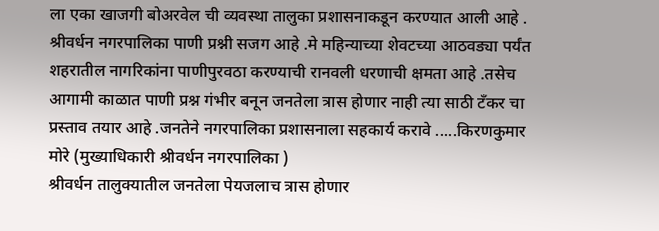ला एका खाजगी बोअरवेल ची व्यवस्था तालुका प्रशासनाकडून करण्यात आली आहे .
श्रीवर्धन नगरपालिका पाणी प्रश्नी सजग आहे .मे महिन्याच्या शेवटच्या आठवड्या पर्यंत शहरातील नागरिकांना पाणीपुरवठा करण्याची रानवली धरणाची क्षमता आहे .तसेच आगामी काळात पाणी प्रश्न गंभीर बनून जनतेला त्रास होणार नाही त्या साठी टँकर चा प्रस्ताव तयार आहे .जनतेने नगरपालिका प्रशासनाला सहकार्य करावे .....किरणकुमार मोरे (मुख्याधिकारी श्रीवर्धन नगरपालिका )
श्रीवर्धन तालुक्यातील जनतेला पेयजलाच त्रास होणार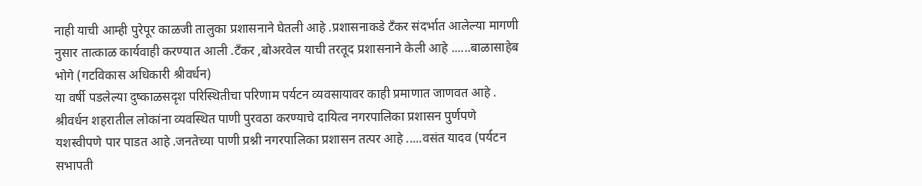नाही याची आम्ही पुरेपूर काळजी तालुका प्रशासनाने घेतली आहे .प्रशासनाकडे टँकर संदर्भात आलेल्या मागणी नुसार तात्काळ कार्यवाही करण्यात आली .टँकर ,बोअरवेल याची तरतूद प्रशासनाने केली आहे ......बाळासाहेब भोगे (गटविकास अधिकारी श्रीवर्धन)
या वर्षी पडलेल्या दुष्काळसदृश परिस्थितीचा परिणाम पर्यटन व्यवसायावर काही प्रमाणात जाणवत आहे . श्रीवर्धन शहरातील लोकांना व्यवस्थित पाणी पुरवठा करण्याचे दायित्व नगरपालिका प्रशासन पुर्णपणे यशस्वीपणे पार पाडत आहे .जनतेच्या पाणी प्रश्नी नगरपालिका प्रशासन तत्पर आहे .....वसंत यादव (पर्यटन सभापती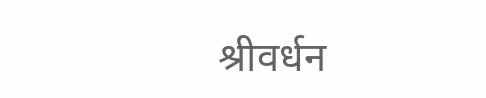श्रीवर्धन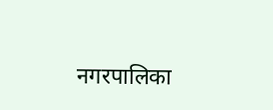नगरपालिका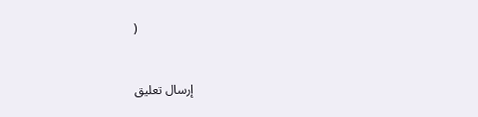)


إرسال تعليق